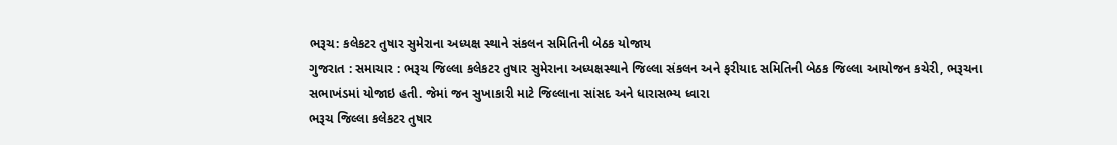ભરૂચ: કલેકટર તુષાર સુમેરાના અધ્યક્ષ સ્થાને સંકલન સમિતિની બેઠક યોજાય
ગુજરાત : સમાચાર : ભરૂચ જિલ્લા કલેકટર તુષાર સુમેરાના અધ્યક્ષસ્થાને જિલ્લા સંકલન અને ફરીયાદ સમિતિની બેઠક જિલ્લા આયોજન કચેરી, ભરૂચના સભાખંડમાં યોજાઇ હતી. જેમાં જન સુખાકારી માટે જિલ્લાના સાંસદ અને ધારાસભ્ય ધ્વારા
ભરૂચ જિલ્લા કલેકટર તુષાર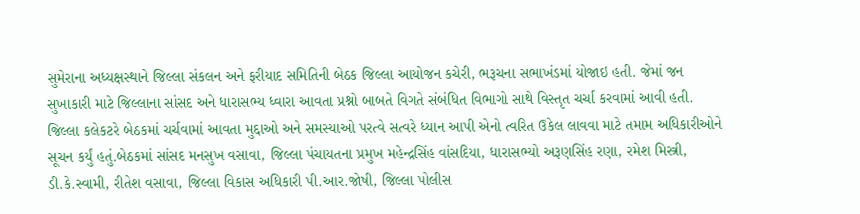સુમેરાના અધ્યક્ષસ્થાને જિલ્લા સંકલન અને ફરીયાદ સમિતિની બેઠક જિલ્લા આયોજન કચેરી, ભરૂચના સભાખંડમાં યોજાઇ હતી. જેમાં જન સુખાકારી માટે જિલ્લાના સાંસદ અને ધારાસભ્ય ધ્વારા આવતા પ્રશ્નો બાબતે વિગતે સંબંધિત વિભાગો સાથે વિસ્તૃત ચર્ચા કરવામાં આવી હતી. જિલ્લા કલેકટરે બેઠકમાં ચર્ચવામાં આવતા મુદ્દાઓ અને સમસ્યાઓ પરત્વે સત્વરે ધ્યાન આપી એનો ત્વરિત ઉકેલ લાવવા માટે તમામ અધિકારીઓને સૂચન કર્યું હતું.બેઠકમાં સાંસદ મનસુખ વસાવા, જિલ્લા પંચાયતના પ્રમુખ મહેન્દ્રસિંહ વાંસદિયા, ધારાસભ્યો અરૂણસિંહ રણા, રમેશ મિસ્ત્રી, ડી.કે.સ્વામી, રીતેશ વસાવા, જિલ્લા વિકાસ અધિકારી પી.આર.જોષી, જિલ્લા પોલીસ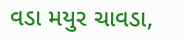વડા મયુર ચાવડા,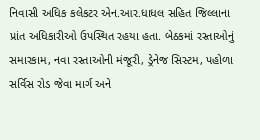નિવાસી અધિક કલેકટર એન.આર.ધાધલ સહિત જિલ્લાના પ્રાંત અધિકારીઓ ઉપસ્થિત રહયા હતા. બેઠકમાં રસ્તાઓનું સમારકામ, નવા રસ્તાઓની મંજૂરી, ડ્રેનેજ સિસ્ટમ, પહોળા સર્વિસ રોડ જેવા માર્ગ અને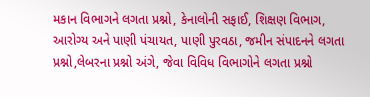મકાન વિભાગને લગતા પ્રશ્નો, કેનાલોની સફાઈ, શિક્ષણ વિભાગ, આરોગ્ય અને પાણી પંચાયત, પાણી પુરવઠા, જમીન સંપાદનને લગતા પ્રશ્નો,લેબરના પ્રશ્નો અંગે, જેવા વિવિધ વિભાગોને લગતા પ્રશ્નો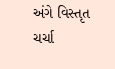અંગે વિસ્તૃત ચર્ચા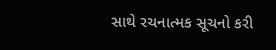સાથે રચનાત્મક સૂચનો કરી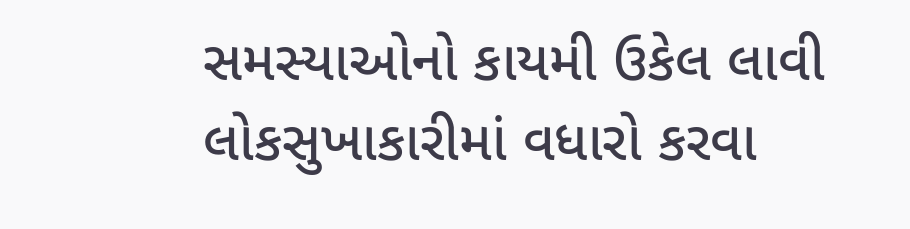સમસ્યાઓનો કાયમી ઉકેલ લાવી લોકસુખાકારીમાં વધારો કરવા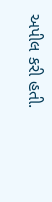અપીલ કરી હતી.